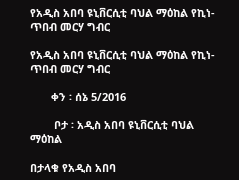የአዲስ አበባ ዩኒቨርሲቲ ባህል ማዕከል የኪነ-ጥበብ መርሃ ግብር

የአዲስ አበባ ዩኒቨርሲቲ ባህል ማዕከል የኪነ-ጥበብ መርሃ ግብር

       ቀን ፡ ሰኔ 5/2016

        ቦታ ፡ አዲስ አበባ ዩኒቨርሲቲ ባህል ማዕከል

በታላቁ የአዲስ አበባ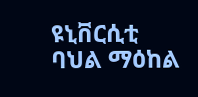ዩኒቨርሲቲ ባህል ማዕከል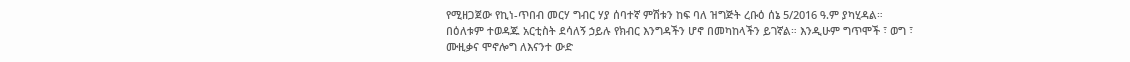የሚዘጋጀው የኪነ-ጥበብ መርሃ ግብር ሃያ ሰባተኛ ምሽቱን ከፍ ባለ ዝግጅት ረቡዕ ሰኔ 5/2016 ዓ.ም ያካሂዳል። በዕለቱም ተወዳጁ አርቲስት ደሳለኝ ኃይሉ የክብር እንግዳችን ሆኖ በመካከላችን ይገኛል። እንዲሁም ግጥሞች ፣ ወግ ፣ ሙዚቃና ሞኖሎግ ለእናንተ ውድ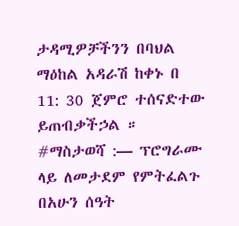ታዳሚዎቻችንን በባህል ማዕከል አዳራሽ ከቀኑ በ 11: 30 ጀምሮ ተሰናድተው ይጠብቃችኃል ።
#ማስታወሻ :— ፕሮግራሙ ላይ ለመታደም የምትፈልጉ በአሁን ሰዓት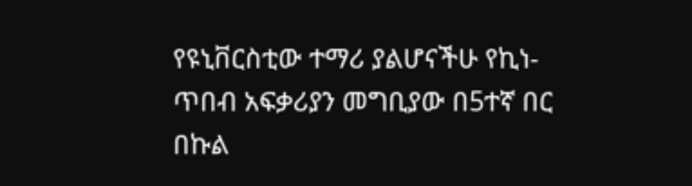የዩኒቨርስቲው ተማሪ ያልሆናችሁ የኪነ-ጥበብ አፍቃሪያን መግቢያው በ5ተኛ በር በኩል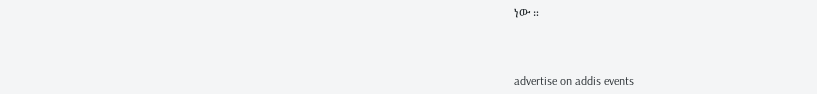ነው ።



advertise on addis events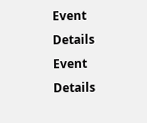Event Details
Event Details